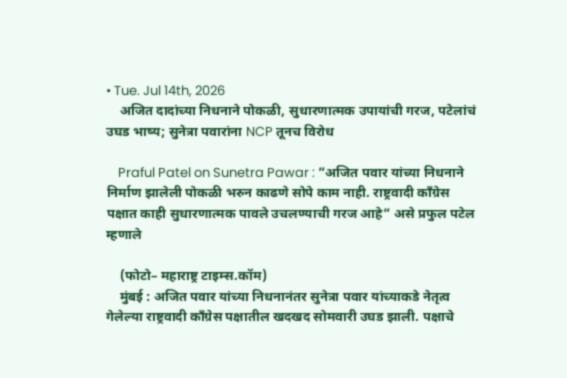• Tue. Jul 14th, 2026
    अजित दादांच्या निधनाने पोकळी, सुधारणात्मक उपायांची गरज, पटेलांचं उघड भाष्य; सुनेत्रा पवारांना NCP तूनच विरोध

    Praful Patel on Sunetra Pawar : ”अजित पवार यांच्या निधनाने निर्माण झालेली पोकळी भरुन काढणे सोपे काम नाही. राष्ट्रवादी काँग्रेस पक्षात काही सुधारणात्मक पावले उचलण्याची गरज आहे” असे प्रफुल पटेल म्हणाले

    (फोटो– महाराष्ट्र टाइम्स.कॉम)
    मुंबई : अजित पवार यांच्या निधनानंतर सुनेत्रा पवार यांच्याकडे नेतृत्व गेलेल्या राष्ट्रवादी काँग्रेस पक्षातील खदखद सोमवारी उघड झाली. पक्षाचे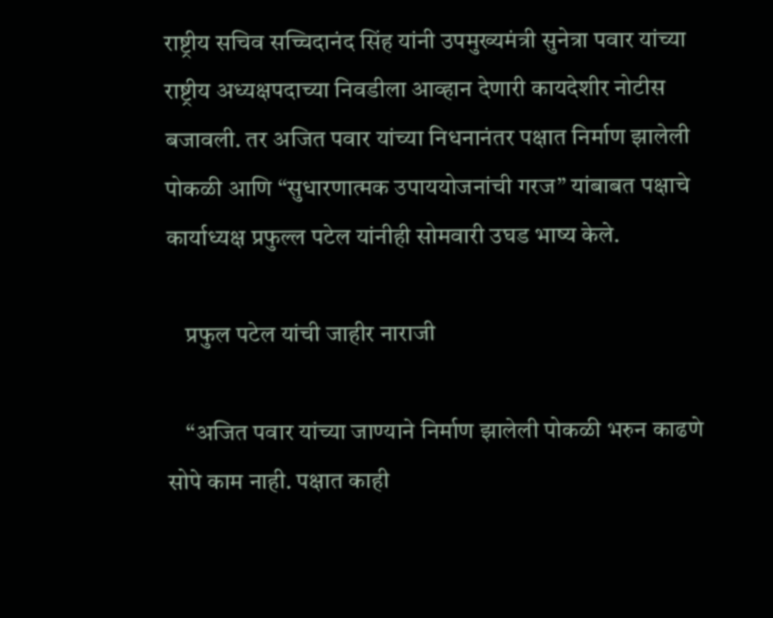राष्ट्रीय सचिव सच्चिदानंद सिंह यांनी उपमुख्यमंत्री सुनेत्रा पवार यांच्या राष्ट्रीय अध्यक्षपदाच्या निवडीला आव्हान देणारी कायदेशीर नोटीस बजावली. तर अजित पवार यांच्या निधनानंतर पक्षात निर्माण झालेली पोकळी आणि “सुधारणात्मक उपाययोजनांची गरज” यांबाबत पक्षाचे कार्याध्यक्ष प्रफुल्ल पटेल यांनीही सोमवारी उघड भाष्य केले.

    प्रफुल पटेल यांची जाहीर नाराजी

    “अजित पवार यांच्या जाण्याने निर्माण झालेली पोकळी भरुन काढणे सोपे काम नाही. पक्षात काही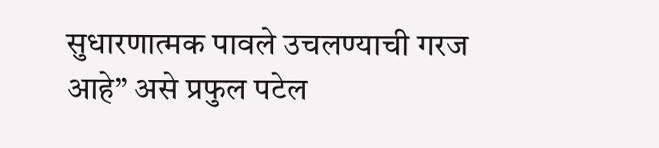सुधारणात्मक पावले उचलण्याची गरज आहे” असे प्रफुल पटेल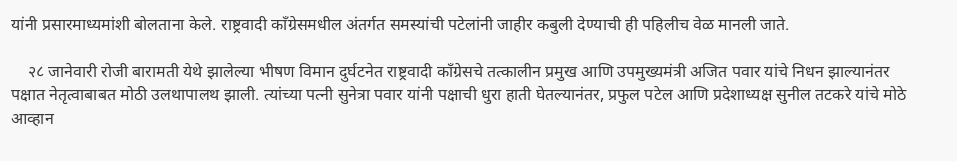यांनी प्रसारमाध्यमांशी बोलताना केले. राष्ट्रवादी काँग्रेसमधील अंतर्गत समस्यांची पटेलांनी जाहीर कबुली देण्याची ही पहिलीच वेळ मानली जाते.

    २८ जानेवारी रोजी बारामती येथे झालेल्या भीषण विमान दुर्घटनेत राष्ट्रवादी काँग्रेसचे तत्कालीन प्रमुख आणि उपमुख्यमंत्री अजित पवार यांचे निधन झाल्यानंतर पक्षात नेतृत्वाबाबत मोठी उलथापालथ झाली. त्यांच्या पत्नी सुनेत्रा पवार यांनी पक्षाची धुरा हाती घेतल्यानंतर, प्रफुल पटेल आणि प्रदेशाध्यक्ष सुनील तटकरे यांचे मोठे आव्हान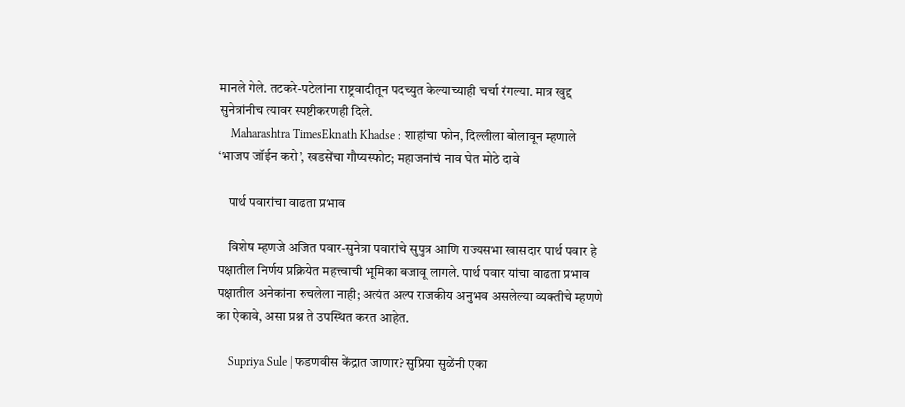मानले गेले. तटकरे-पटेलांना राष्ट्रवादीतून पदच्युत केल्याच्याही चर्चा रंगल्या. मात्र खुद्द सुनेत्रांनीच त्यावर स्पष्टीकरणही दिले.
    Maharashtra TimesEknath Khadse : शाहांचा फोन, दिल्लीला बोलावून म्हणाले ‘भाजप जॉईन करो’, खडसेंचा गौप्यस्फोट; महाजनांचं नाव घेत मोठे दावे

    पार्थ पवारांचा वाढता प्रभाव

    विशेष म्हणजे अजित पवार-सुनेत्रा पवारांचे सुपुत्र आणि राज्यसभा खासदार पार्थ पवार हे पक्षातील निर्णय प्रक्रियेत महत्त्वाची भूमिका बजावू लागले. पार्थ पवार यांचा वाढता प्रभाव पक्षातील अनेकांना रुचलेला नाही; अत्यंत अल्प राजकीय अनुभव असलेल्या व्यक्तीचे म्हणणे का ऐकावे, असा प्रश्न ते उपस्थित करत आहेत.

    Supriya Sule | फडणवीस केंद्रात जाणार? सुप्रिया सुळेंनी एका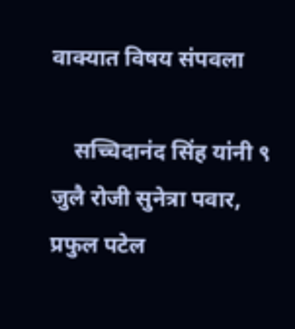वाक्यात विषय संपवला

    सच्चिदानंद सिंह यांनी ९ जुलै रोजी सुनेत्रा पवार, प्रफुल पटेल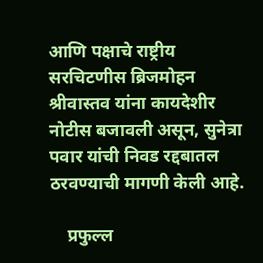आणि पक्षाचे राष्ट्रीय सरचिटणीस ब्रिजमोहन श्रीवास्तव यांना कायदेशीर नोटीस बजावली असून, सुनेत्रा पवार यांची निवड रद्दबातल ठरवण्याची मागणी केली आहे.

    प्रफुल्ल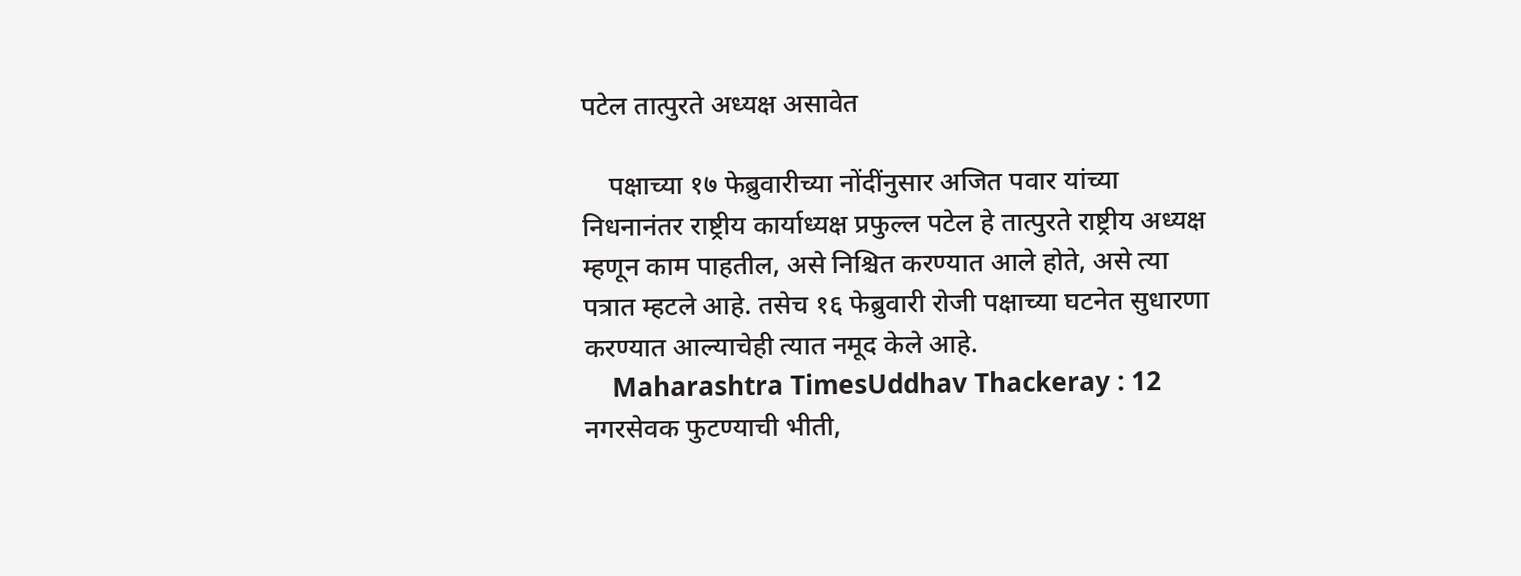पटेल तात्पुरते अध्यक्ष असावेत

    पक्षाच्या १७ फेब्रुवारीच्या नोंदींनुसार अजित पवार यांच्या निधनानंतर राष्ट्रीय कार्याध्यक्ष प्रफुल्ल पटेल हे तात्पुरते राष्ट्रीय अध्यक्ष म्हणून काम पाहतील, असे निश्चित करण्यात आले होते, असे त्या पत्रात म्हटले आहे. तसेच १६ फेब्रुवारी रोजी पक्षाच्या घटनेत सुधारणा करण्यात आल्याचेही त्यात नमूद केले आहे.
    Maharashtra TimesUddhav Thackeray : 12 नगरसेवक फुटण्याची भीती,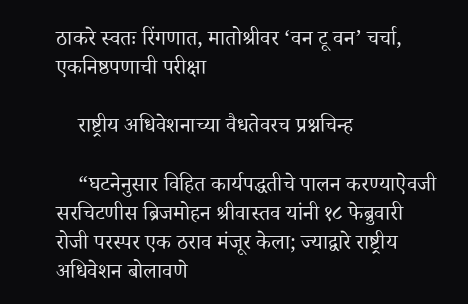ठाकरे स्वतः रिंगणात, मातोश्रीवर ‘वन टू वन’ चर्चा, एकनिष्ठपणाची परीक्षा

    राष्ट्रीय अधिवेशनाच्या वैधतेवरच प्रश्नचिन्ह

    “घटनेनुसार विहित कार्यपद्धतीचे पालन करण्याऐवजी सरचिटणीस ब्रिजमोहन श्रीवास्तव यांनी १८ फेब्रुवारी रोजी परस्पर एक ठराव मंजूर केला; ज्याद्वारे राष्ट्रीय अधिवेशन बोलावणे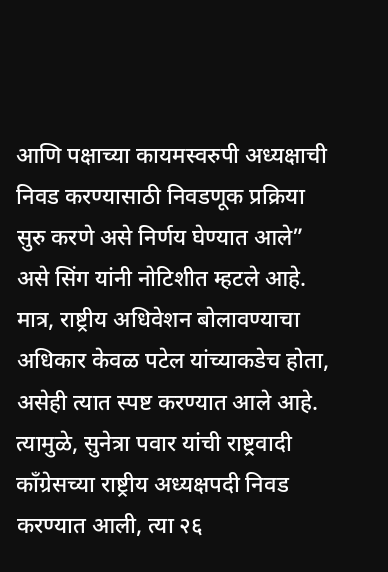आणि पक्षाच्या कायमस्वरुपी अध्यक्षाची निवड करण्यासाठी निवडणूक प्रक्रिया सुरु करणे असे निर्णय घेण्यात आले” असे सिंग यांनी नोटिशीत म्हटले आहे. मात्र, राष्ट्रीय अधिवेशन बोलावण्याचा अधिकार केवळ पटेल यांच्याकडेच होता, असेही त्यात स्पष्ट करण्यात आले आहे. त्यामुळे, सुनेत्रा पवार यांची राष्ट्रवादी काँग्रेसच्या राष्ट्रीय अध्यक्षपदी निवड करण्यात आली, त्या २६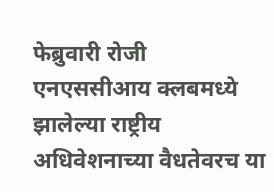फेब्रुवारी रोजी एनएससीआय क्लबमध्ये झालेल्या राष्ट्रीय अधिवेशनाच्या वैधतेवरच या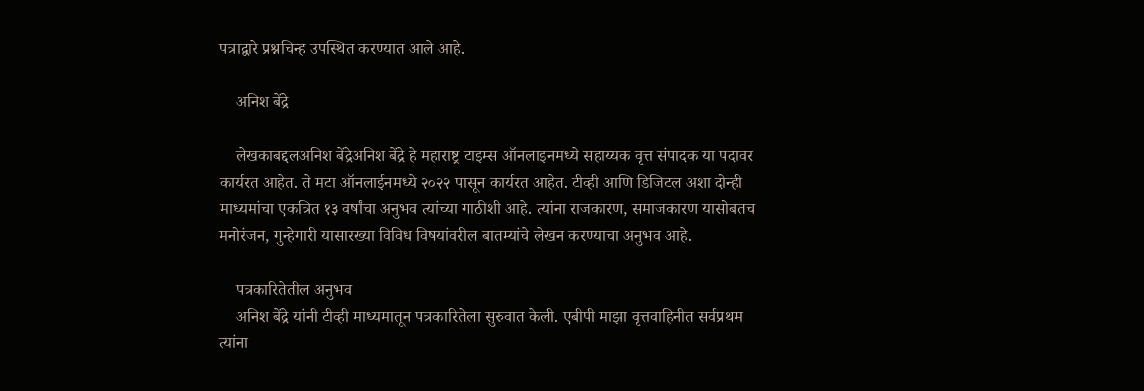पत्राद्वारे प्रश्नचिन्ह उपस्थित करण्यात आले आहे.

    अनिश बेंद्रे

    लेखकाबद्दलअनिश बेंद्रेअनिश बेंद्रे हे महाराष्ट्र टाइम्स ऑनलाइनमध्ये सहाय्यक वृत्त संपादक या पदावर कार्यरत आहेत. ते मटा ऑनलाईनमध्ये २०२२ पासून कार्यरत आहेत. टीव्ही आणि डिजिटल अशा दोन्ही माध्यमांचा एकत्रित १३ वर्षांचा अनुभव त्यांच्या गाठीशी आहे. त्यांना राजकारण, समाजकारण यासोबतच मनोरंजन, गुन्हेगारी यासारख्या विविध विषयांवरील बातम्यांचे लेखन करण्याचा अनुभव आहे.

    पत्रकारितेतील अनुभव
    अनिश बेंद्रे यांनी टीव्ही माध्यमातून पत्रकारितेला सुरुवात केली. एबीपी माझा वृत्तवाहिनीत सर्वप्रथम त्यांना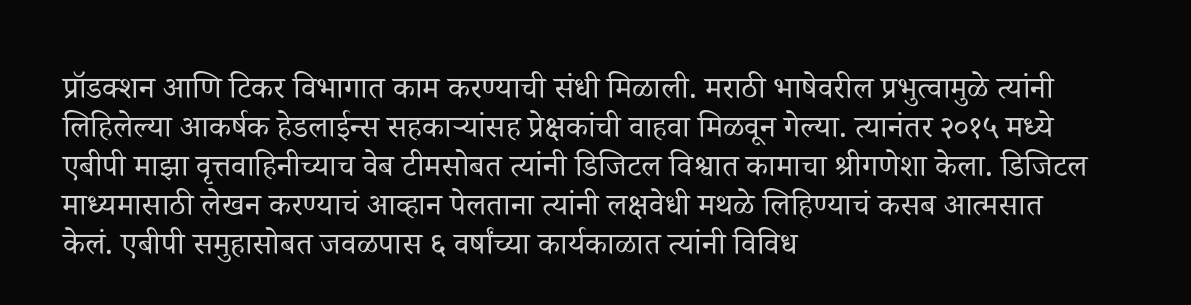प्रॉडक्शन आणि टिकर विभागात काम करण्याची संधी मिळाली. मराठी भाषेवरील प्रभुत्वामुळे त्यांनी लिहिलेल्या आकर्षक हेडलाईन्स सहकाऱ्यांसह प्रेक्षकांची वाहवा मिळवून गेल्या. त्यानंतर २०१५ मध्ये एबीपी माझा वृत्तवाहिनीच्याच वेब टीमसोबत त्यांनी डिजिटल विश्वात कामाचा श्रीगणेशा केला. डिजिटल माध्यमासाठी लेखन करण्याचं आव्हान पेलताना त्यांनी लक्षवेधी मथळे लिहिण्याचं कसब आत्मसात केलं. एबीपी समुहासोबत जवळपास ६ वर्षांच्या कार्यकाळात त्यांनी विविध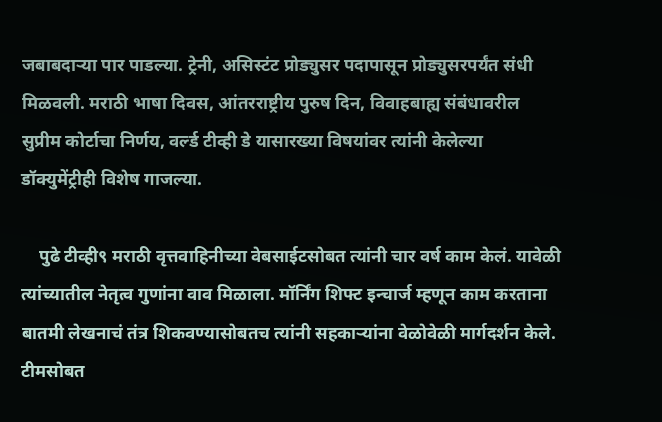जबाबदाऱ्या पार पाडल्या. ट्रेनी, असिस्टंट प्रोड्युसर पदापासून प्रोड्युसरपर्यंत संधी मिळवली. मराठी भाषा दिवस, आंतरराष्ट्रीय पुरुष दिन, विवाहबाह्य संबंधावरील सुप्रीम कोर्टाचा निर्णय, वर्ल्ड टीव्ही डे यासारख्या विषयांवर त्यांनी केलेल्या डॉक्युमेंट्रीही विशेष गाजल्या.

    पुढे टीव्ही९ मराठी वृत्तवाहिनीच्या वेबसाईटसोबत त्यांनी चार वर्ष काम केलं. यावेळी त्यांच्यातील नेतृत्व गुणांना वाव मिळाला. मॉर्निंग शिफ्ट इन्चार्ज म्हणून काम करताना बातमी लेखनाचं तंत्र शिकवण्यासोबतच त्यांनी सहकाऱ्यांना वेळोवेळी मार्गदर्शन केले. टीमसोबत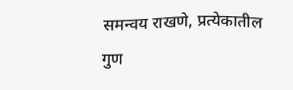समन्वय राखणे, प्रत्येकातील गुण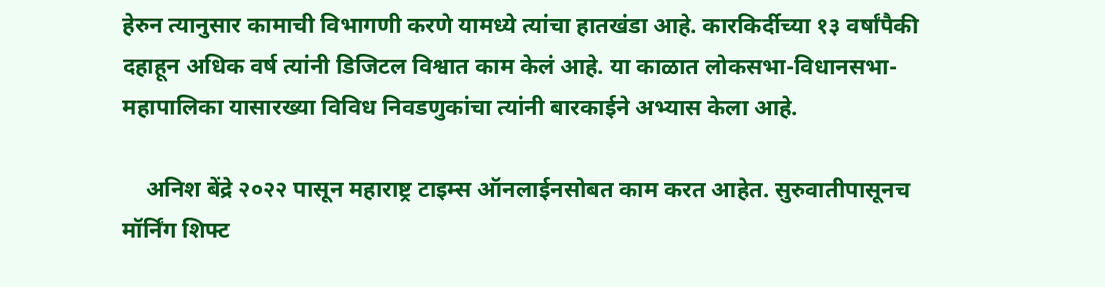हेरुन त्यानुसार कामाची विभागणी करणे यामध्ये त्यांचा हातखंडा आहे. कारकिर्दीच्या १३ वर्षांपैकी दहाहून अधिक वर्ष त्यांनी डिजिटल विश्वात काम केलं आहे. या काळात लोकसभा-विधानसभा-महापालिका यासारख्या विविध निवडणुकांचा त्यांनी बारकाईने अभ्यास केला आहे.

    अनिश बेंद्रे २०२२ पासून महाराष्ट्र टाइम्स ऑनलाईनसोबत काम करत आहेत. सुरुवातीपासूनच मॉर्निंग शिफ्ट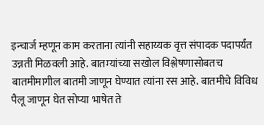इन्चार्ज म्हणून काम करताना त्यांनी सहाय्यक वृत्त संपादक पदापर्यंत उन्नती मिळवली आहे. बातम्यांच्या सखोल विश्लेषणासोबतच बातमीमागील बातमी जाणून घेण्यात त्यांना रस आहे. बातमीचे विविध पैलू जाणून घेत सोप्या भाषेत ते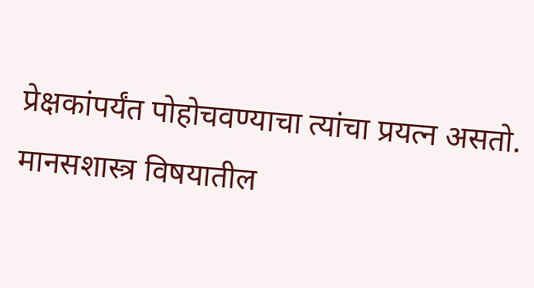प्रेक्षकांपर्यंत पोहोचवण्याचा त्यांचा प्रयत्न असतो. मानसशास्त्र विषयातील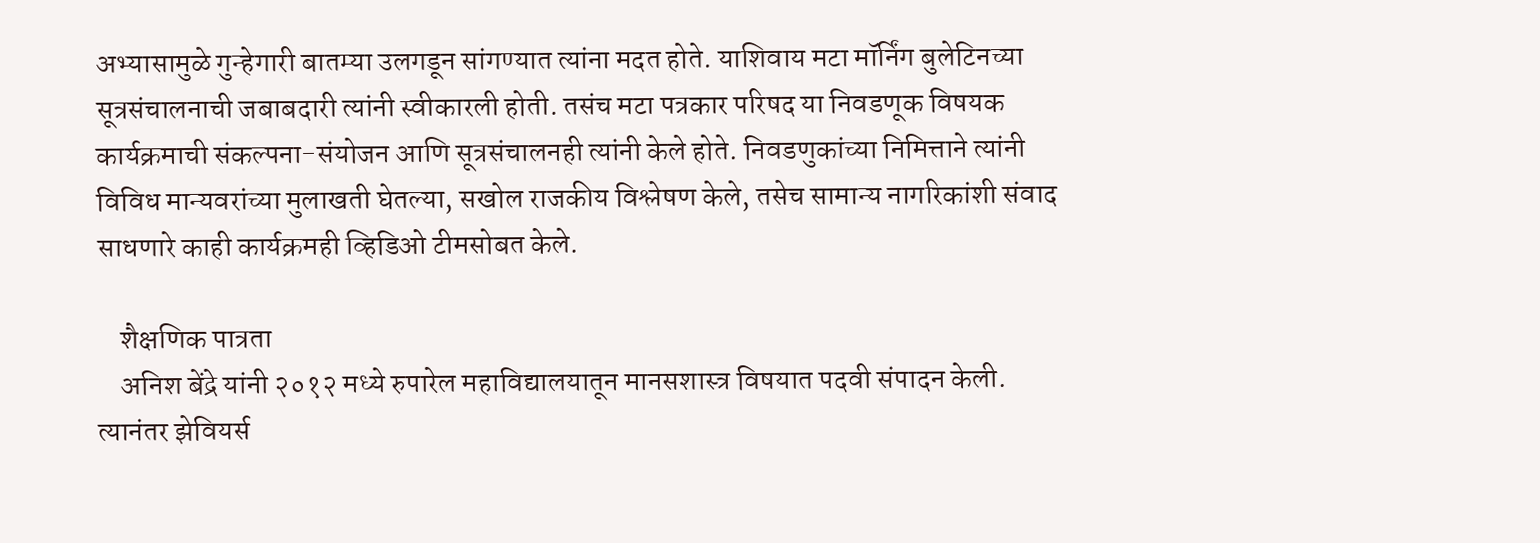अभ्यासामुळे गुन्हेगारी बातम्या उलगडून सांगण्यात त्यांना मदत होते. याशिवाय मटा मॉर्निंग बुलेटिनच्या सूत्रसंचालनाची जबाबदारी त्यांनी स्वीकारली होती. तसंच मटा पत्रकार परिषद या निवडणूक विषयक कार्यक्रमाची संकल्पना-संयोजन आणि सूत्रसंचालनही त्यांनी केले होते. निवडणुकांच्या निमित्ताने त्यांनी विविध मान्यवरांच्या मुलाखती घेतल्या, सखोल राजकीय विश्लेषण केले, तसेच सामान्य नागरिकांशी संवाद साधणारे काही कार्यक्रमही व्हिडिओ टीमसोबत केले.

    शैक्षणिक पात्रता
    अनिश बेंद्रे यांनी २०१२ मध्ये रुपारेल महाविद्यालयातून मानसशास्त्र विषयात पदवी संपादन केली. त्यानंतर झेवियर्स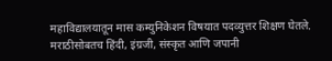महाविद्यालयातून मास कम्युनिकेशन विषयात पदव्युत्तर शिक्षण घेतले. मराठीसोबतच हिंदी, इंग्रजी, संस्कृत आणि जपानी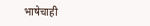भाषेचाही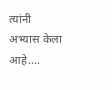त्यांनी अभ्यास केला आहे.…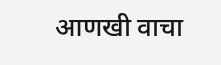आणखी वाचा